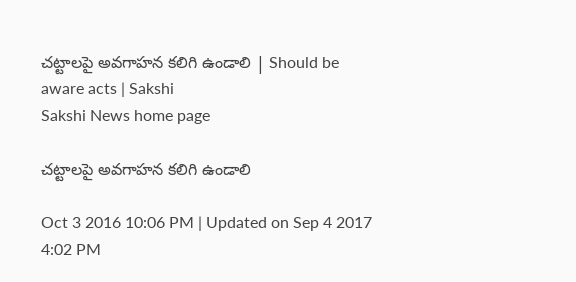చట్టాలపై అవగాహన కలిగి ఉండాలి | Should be aware acts | Sakshi
Sakshi News home page

చట్టాలపై అవగాహన కలిగి ఉండాలి

Oct 3 2016 10:06 PM | Updated on Sep 4 2017 4:02 PM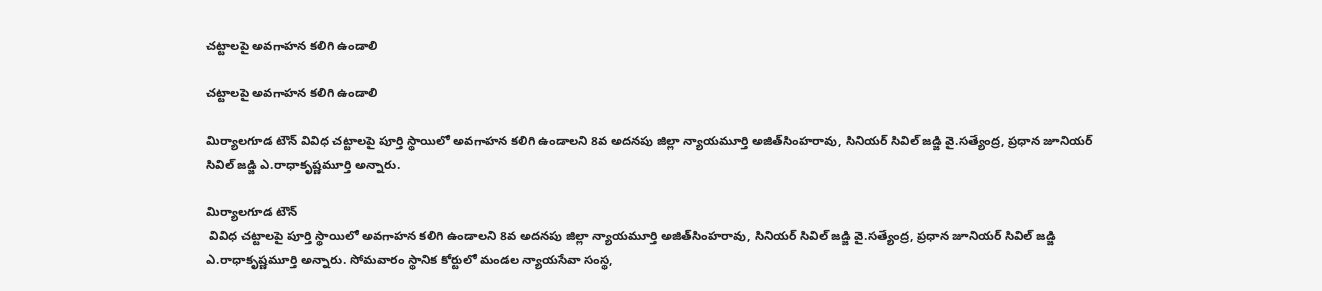చట్టాలపై అవగాహన కలిగి ఉండాలి

చట్టాలపై అవగాహన కలిగి ఉండాలి

మిర్యాలగూడ టౌన్‌ వివిధ చట్టాలపై పూర్తి స్థాయిలో అవగాహన కలిగి ఉండాలని 8వ అదనపు జిల్లా న్యాయమూర్తి అజిత్‌సింహరావు, సినియర్‌ సివిల్‌ జడ్జి వై.సత్యేంద్ర, ప్రధాన జూనియర్‌ సివిల్‌ జడ్జి ఎ.రాధాకృష్ణమూర్తి అన్నారు.

మిర్యాలగూడ టౌన్‌
 వివిధ చట్టాలపై పూర్తి స్థాయిలో అవగాహన కలిగి ఉండాలని 8వ అదనపు జిల్లా న్యాయమూర్తి అజిత్‌సింహరావు, సినియర్‌ సివిల్‌ జడ్జి వై.సత్యేంద్ర, ప్రధాన జూనియర్‌ సివిల్‌ జడ్జి ఎ.రాధాకృష్ణమూర్తి అన్నారు. సోమవారం స్థానిక కోర్టులో మండల న్యాయసేవా సంస్థ,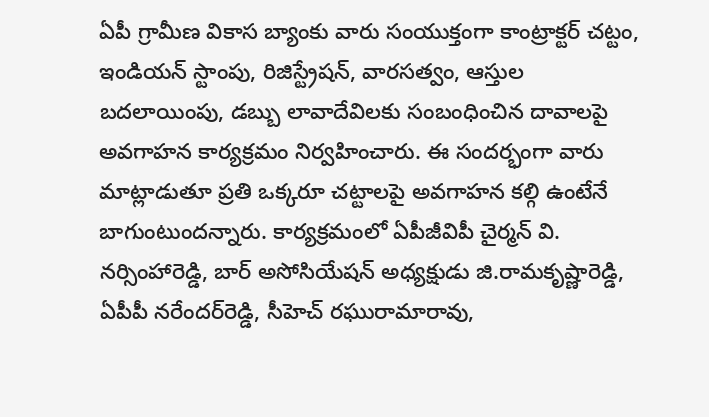ఏపీ గ్రామీణ వికాస బ్యాంకు వారు సంయుక్తంగా కాంట్రాక్టర్‌ చట్టం, ఇండియన్‌ స్టాంపు, రిజిస్ట్రేషన్, వారసత్వం, ఆస్తుల బదలాయింపు, డబ్బు లావాదేవిలకు సంబంధించిన దావాలపై అవగాహన కార్యక్రమం నిర్వహించారు. ఈ సందర్భంగా వారు మాట్లాడుతూ ప్రతి ఒక్కరూ చట్టాలపై అవగాహన కల్గి ఉంటేనే బాగుంటుందన్నారు. కార్యక్రమంలో ఏపీజీవిపీ చైర్మన్‌ వి. నర్సింహారెడ్డి, బార్‌ అసోసియేషన్‌ అధ్యక్షుడు జి.రామకృష్ణారెడ్డి, ఏపీపీ నరేందర్‌రెడ్డి, సీహెచ్‌ రఘురామారావు,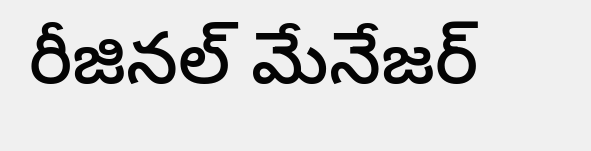రీజినల్‌ మేనేజర్‌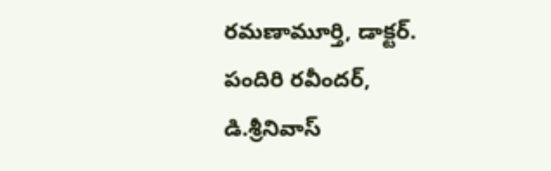రమణామూర్తి, డాక్టర్‌. పందిరి రవీందర్, డి.శ్రీనివాస్‌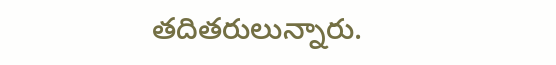తదితరులున్నారు.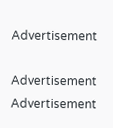Advertisement

Advertisement
Advertisement